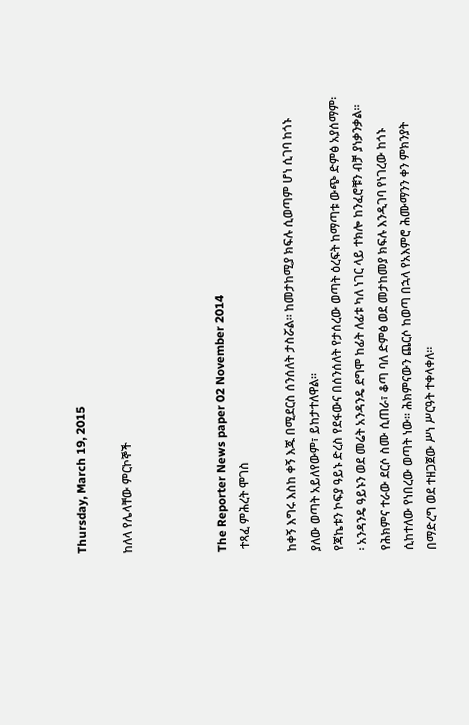Thursday, March 19, 2015

ከለላ የሌላቸው ምርኮኞች



The Reporter News paper 02 November 2014
 ተጻፈ ምሕረት ሞገስ

ከቀኝ እግሩ እስከ ቀኝ እጁ በሚደርስ ሰንሰለት ታስሯል፡፡ ከመታከሚያ ክፍሉ ሲወጣም ሆነ ሲገባ ከጎኑ ያለው ወጣት አይለየውም፣ ይከታተለዋል፡፡
የጃኬቱን ኮፍያ ዓይኑ ድረስ የደፋውና በሰንሰለት የታሰረው ወጣት ዕረፍት ከማጣቱ ውጭ ድምፅ አያሰማም፡፡ አንዳንዴ ዓይኑን ወደ መሬት አንዳንዴ ደግሞ ከፊት ለፊቱ ካለ ነገር ላይ ተክሎ ከንፈሮቹን ብቻ ያነቃንቃል፡፡
የሕክምና ተራው ደርሶ ስሙ ሲጠራ፣ ቆጣ ባለ ድምፅ ወደ መታከመያ ክፍሉ እንዲገባ የነገረው ከጎኑ ሲከተለው የነበረው ወጣት ነው፡፡ ሕክምናውን ጨርሶ ከወጣ በኋላ የአእምሮ ሕሙማንን ቀን ምክንያት በማድረግ ወደ ተዘጋጀው ሥነ ሥርዓት ተቀላቀለ፡፡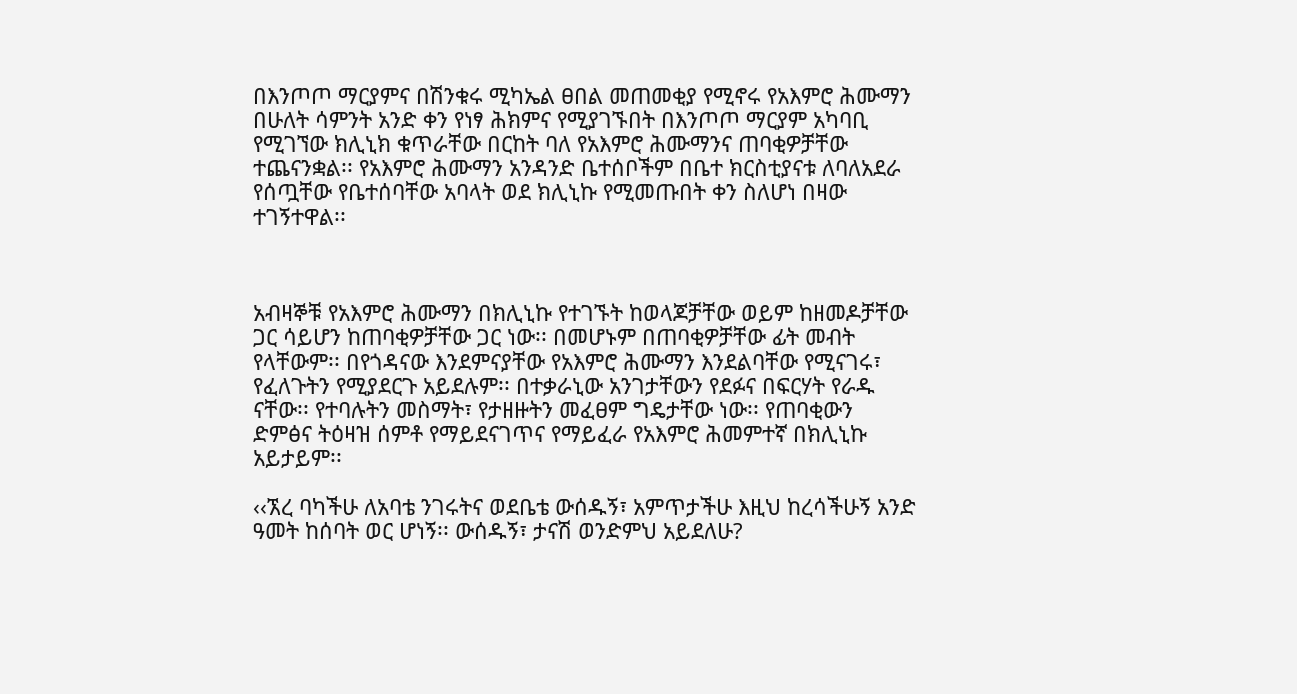በእንጦጦ ማርያምና በሽንቁሩ ሚካኤል ፀበል መጠመቂያ የሚኖሩ የአእምሮ ሕሙማን በሁለት ሳምንት አንድ ቀን የነፃ ሕክምና የሚያገኙበት በእንጦጦ ማርያም አካባቢ የሚገኘው ክሊኒክ ቁጥራቸው በርከት ባለ የአእምሮ ሕሙማንና ጠባቂዎቻቸው ተጨናንቋል፡፡ የአእምሮ ሕሙማን አንዳንድ ቤተሰቦችም በቤተ ክርስቲያናቱ ለባለአደራ የሰጧቸው የቤተሰባቸው አባላት ወደ ክሊኒኩ የሚመጡበት ቀን ስለሆነ በዛው ተገኝተዋል፡፡



አብዛኞቹ የአእምሮ ሕሙማን በክሊኒኩ የተገኙት ከወላጆቻቸው ወይም ከዘመዶቻቸው ጋር ሳይሆን ከጠባቂዎቻቸው ጋር ነው፡፡ በመሆኑም በጠባቂዎቻቸው ፊት መብት የላቸውም፡፡ በየጎዳናው እንደምናያቸው የአእምሮ ሕሙማን እንደልባቸው የሚናገሩ፣ የፈለጉትን የሚያደርጉ አይደሉም፡፡ በተቃራኒው አንገታቸውን የደፉና በፍርሃት የራዱ ናቸው፡፡ የተባሉትን መስማት፣ የታዘዙትን መፈፀም ግዴታቸው ነው፡፡ የጠባቂውን ድምፅና ትዕዛዝ ሰምቶ የማይደናገጥና የማይፈራ የአእምሮ ሕመምተኛ በክሊኒኩ አይታይም፡፡

‹‹ኧረ ባካችሁ ለአባቴ ንገሩትና ወደቤቴ ውሰዱኝ፣ አምጥታችሁ እዚህ ከረሳችሁኝ አንድ ዓመት ከሰባት ወር ሆነኝ፡፡ ውሰዱኝ፣ ታናሽ ወንድምህ አይደለሁ?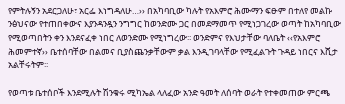የምትሉኝን አደርጋለሁ፣ አርፌ እነግዳለሁ…›› በአካባቢው ካሉት የአእምሮ ሕሙማን ፍፁም በተለየ መልኩ ንፅህናው የተጠበቀውና እያንዳንዷን ንግግር ከወንድሙ ጋር በመደማመጥ የሚነጋገረው ወጣት ከአካባቢው የሚወጣበትን ቀን እንደናፈቀ ነበር ለወንድሙ የሚነግረው፡፡ ወንድምና የእህታቸው ባለቤት ‹‹የአእምሮ ሕመምተኛ›› ቤተሰባቸው በልመና ቢያስጨንቃቸውም ቃል እንዲገባላቸው የሚፈልጉት ጉዳይ ነበርና እሺታ አልቸሩትም፡፡

የወጣቱ ቤተሰቦች እንደሚሉት ሽንቁሩ ሚካኤል ላለፈው አንድ ዓመት ለሰባት ወራት የተቀመጠው ምርጫ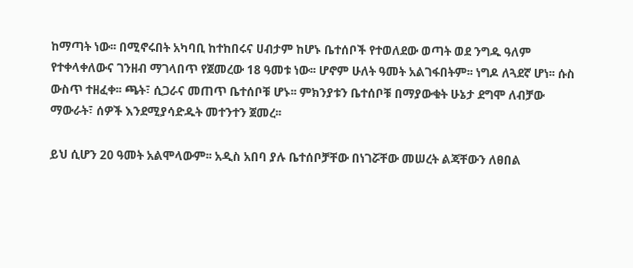ከማጣት ነው፡፡ በሚኖሩበት አካባቢ ከተከበሩና ሀብታም ከሆኑ ቤተሰቦች የተወለደው ወጣት ወደ ንግዱ ዓለም የተቀላቀለውና ገንዘብ ማገላበጥ የጀመረው 18 ዓመቱ ነው፡፡ ሆኖም ሁለት ዓመት አልገፋበትም፡፡ ነግዶ ለጓደኛ ሆነ፡፡ ሱስ ውስጥ ተዘፈቀ፡፡ ጫት፣ ሲጋራና መጠጥ ቤተሰቦቹ ሆኑ፡፡ ምክንያቱን ቤተሰቦቹ በማያውቁት ሁኔታ ደግሞ ለብቻው ማውራት፣ ሰዎች እንደሚያሳድዱት መተንተን ጀመረ፡፡

ይህ ሲሆን 20 ዓመት አልሞላውም፡፡ አዲስ አበባ ያሉ ቤተሰቦቻቸው በነገሯቸው መሠረት ልጃቸውን ለፀበል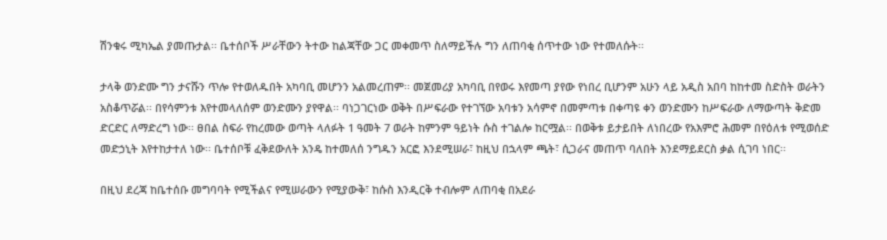ሽንቁሩ ሚካኤል ያመጡታል፡፡ ቤተሰቦች ሥራቸውን ትተው ከልጃቸው ጋር መቀመጥ ስለማይችሉ ግን ለጠባቂ ሰጥተው ነው የተመለሱት፡፡

ታላቅ ወንድሙ ግን ታናሹን ጥሎ የተወለዱበት አካባቢ መሆንን አልመረጠም፡፡ መጀመሪያ አካባቢ በየወሩ እየመጣ ያየው የነበረ ቢሆንም አሁን ላይ አዲስ አበባ ከከተመ ስድስት ወራትን አስቆጥሯል፡፡ በየሳምንቱ እየተመላለሰም ወንድሙን ያየዋል፡፡ ባነጋገርነው ወቅት በሥፍራው የተገኘው አባቱን አሳምኖ በመምጣቱ በቀጣዩ ቀን ወንድሙን ከሥፍራው ለማውጣት ቅድመ ድርድር ለማድረግ ነው፡፡ ፀበል ስፍራ የከረመው ወጣት ላለፉት 1 ዓመት 7 ወራት ከምንም ዓይነት ሱስ ተገልሎ ከርሟል፡፡ በወቅቱ ይታይበት ለነበረው የአእምሮ ሕመም በየዕለቱ የሚወሰድ መድኃኒት እየተከታተለ ነው፡፡ ቤተሰቦቹ ፈቅደውለት አንዴ ከተመለሰ ንግዱን አርፎ እንደሚሠራ፣ ከዚህ በኋላም ጫት፣ ሲጋራና መጠጥ ባለበት እንደማይደርስ ቃል ሲገባ ነበር፡፡

በዚህ ደረጃ ከቤተሰቡ መግባባት የሚችልና የሚሠራውን የሚያውቅ፣ ከሱስ እንዲርቅ ተብሎም ለጠባቂ በአደራ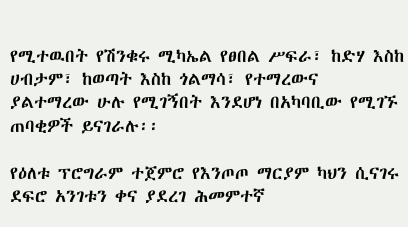የሚተዉበት የሽንቁሩ ሚካኤል የፀበል ሥፍራ፣ ከድሃ እስከ ሀብታም፣ ከወጣት እስከ ጎልማሳ፣ የተማረውና ያልተማረው ሁሉ የሚገኝበት እንደሆነ በአካባቢው የሚገኙ ጠባቂዎች ይናገራሉ፡፡

የዕለቱ ፕሮግራም ተጀምሮ የእንጦጦ ማርያም ካህን ሲናገሩ ደፍሮ አንገቱን ቀና ያደረገ ሕመምተኛ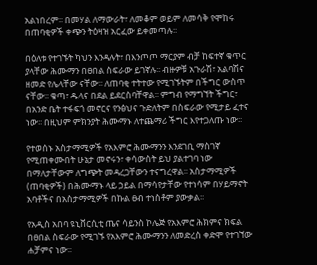አልነበረም፡፡ በመሃል ለማውራት፣ ለመቆም ወይም ለመሳቅ የሞከሩ በጠባቂዎች ቀጭን ትዕዛዝ አርፈው ይቀመጣሉ፡፡

በዕለቱ የተገኙት ካህን እንዳሉት፣ በእንጦጦ ማርያም ብቻ ከፍተኛ ቁጥር ያላቸው ሕሙማን በፀበል ስፍራው ይገኛሉ፡፡ ብዙዎቹ አጉራሽ፣ አልባሽና ዘመድ የሌላቸው ናቸው፡፡ ለጠባቂ ተትተው የሚገኙትም በችግር ውስጥ ናቸው፡፡ ቁጣ፣ ዱላና በደል ይደርስባቸዋል፡፡ ምግብ የማግኘት ችግር፣ በአንድ ቤት ተፋፍጎ መኖርና የንፅህና ጉድለትም በስፍራው የሚታይ ፈተና ነው፡፡ በዚህም ምክንያት ሕሙማኑ ለተጨማሪ ችግር እየተጋለጡ ነው፡፡

የተወሰኑ አስታማሚዎች የአእምሮ ሕሙማንን እንደገቢ ማስገኛ የሚጠቀሙበት ሁኔታ መኖሩን፣ ቀሳውስት ይህ ያልተገባ ነው በማለታቸውም ለግጭት መዳረጋቸውን ተናግረዋል፡፡ አስታማሚዎች (ጠባቂዎች) በሕሙማኑ ላይ ኃይል በማሳየታቸው የተነሳም በሃይማኖት አባቶችና በአስታማሚዎች በኩል ፀብ ተነስቶም ያውቃል፡፡

የአዲስ አበባ ዩኒቨርሲቲ ጤና ሳይንስ ኮሌጅ የአእምሮ ሕክምና ክፍል በፀበል ስፍራው የሚገኙ የአእምሮ ሕሙማንን ለመድረስ ቀድሞ የተገኘው ሐቻምና ነው፡፡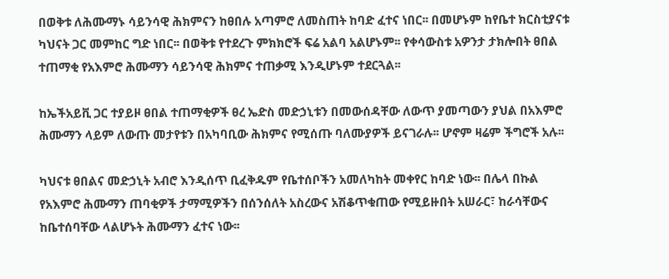በወቅቱ ለሕሙማኑ ሳይንሳዊ ሕክምናን ከፀበሉ አጣምሮ ለመስጠት ከባድ ፈተና ነበር፡፡ በመሆኑም ከየቤተ ክርስቲያናቱ ካህናት ጋር መምከር ግድ ነበር፡፡ በወቅቱ የተደረጉ ምክክሮች ፍሬ አልባ አልሆኑም፡፡ የቀሳውስቱ አዎንታ ታክሎበት ፀበል ተጠማቂ የአእምሮ ሕሙማን ሳይንሳዊ ሕክምና ተጠቃሚ እንዲሆኑም ተደርጓል፡፡

ከኤችአይቪ ጋር ተያይዞ ፀበል ተጠማቂዎች ፀረ ኤድስ መድኃኒቱን በመውሰዳቸው ለውጥ ያመጣውን ያህል በአእምሮ ሕሙማን ላይም ለውጡ መታየቱን በአካባቢው ሕክምና የሚሰጡ ባለሙያዎች ይናገራሉ፡፡ ሆኖም ዛሬም ችግሮች አሉ፡፡

ካህናቱ ፀበልና መድኃኒት አብሮ እንዲሰጥ ቢፈቅዱም የቤተሰቦችን አመለካከት መቀየር ከባድ ነው፡፡ በሌላ በኩል የአእምሮ ሕሙማን ጠባቂዎች ታማሚዎችን በሰንሰለት አስረውና አሽቆጥቁጠው የሚይዙበት አሠራር፣ ከራሳቸውና ከቤተሰባቸው ላልሆኑት ሕሙማን ፈተና ነው፡፡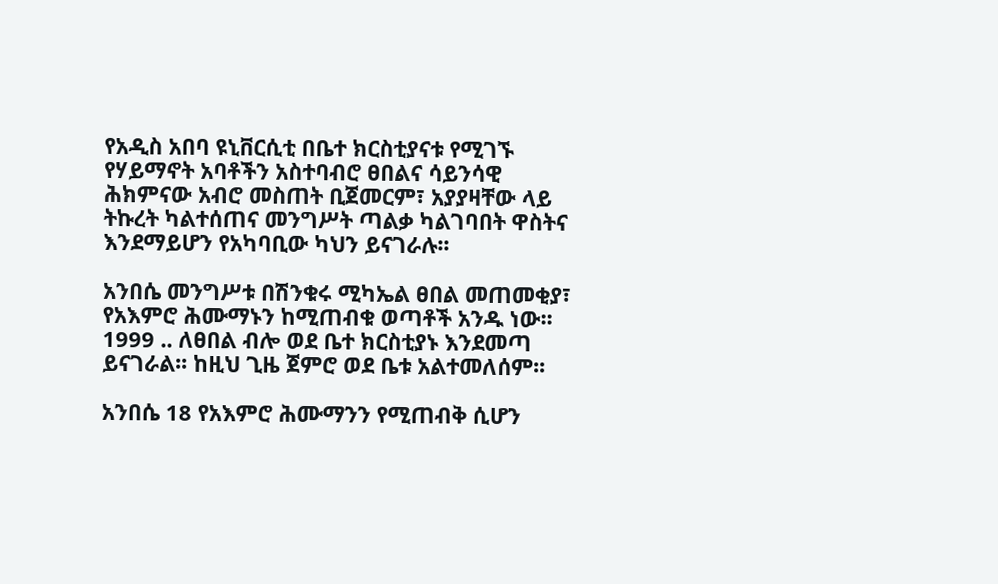የአዲስ አበባ ዩኒቨርሲቲ በቤተ ክርስቲያናቱ የሚገኙ የሃይማኖት አባቶችን አስተባብሮ ፀበልና ሳይንሳዊ ሕክምናው አብሮ መስጠት ቢጀመርም፣ አያያዛቸው ላይ ትኩረት ካልተሰጠና መንግሥት ጣልቃ ካልገባበት ዋስትና እንደማይሆን የአካባቢው ካህን ይናገራሉ፡፡

አንበሴ መንግሥቱ በሽንቁሩ ሚካኤል ፀበል መጠመቂያ፣ የአእምሮ ሕሙማኑን ከሚጠብቁ ወጣቶች አንዱ ነው፡፡ 1999 .. ለፀበል ብሎ ወደ ቤተ ክርስቲያኑ እንደመጣ ይናገራል፡፡ ከዚህ ጊዜ ጀምሮ ወደ ቤቱ አልተመለሰም፡፡

አንበሴ 18 የአእምሮ ሕሙማንን የሚጠብቅ ሲሆን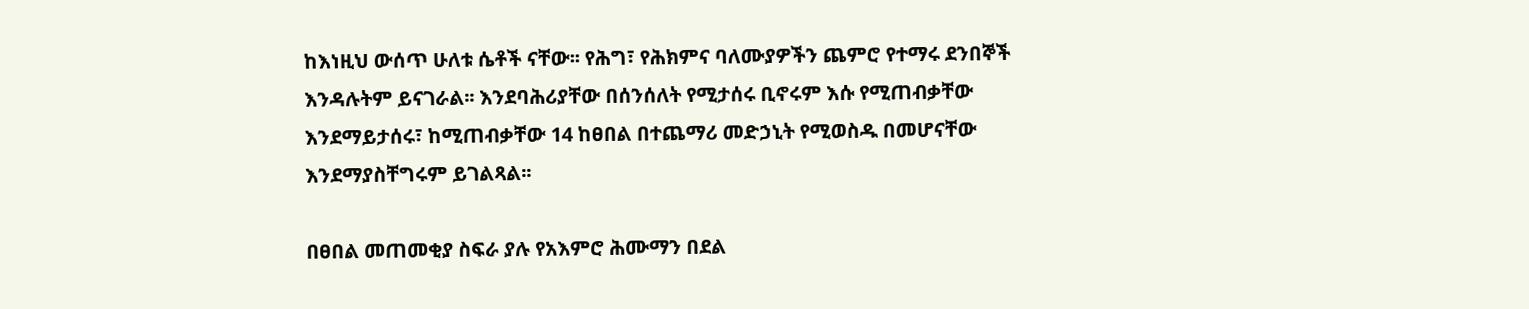ከእነዚህ ውሰጥ ሁለቱ ሴቶች ናቸው፡፡ የሕግ፣ የሕክምና ባለሙያዎችን ጨምሮ የተማሩ ደንበኞች እንዳሉትም ይናገራል፡፡ እንደባሕሪያቸው በሰንሰለት የሚታሰሩ ቢኖሩም እሱ የሚጠብቃቸው እንደማይታሰሩ፣ ከሚጠብቃቸው 14 ከፀበል በተጨማሪ መድኃኒት የሚወስዱ በመሆናቸው እንደማያስቸግሩም ይገልጻል፡፡

በፀበል መጠመቂያ ስፍራ ያሉ የአእምሮ ሕሙማን በደል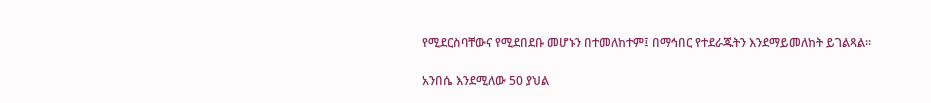የሚደርስባቸውና የሚደበደቡ መሆኑን በተመለከተም፤ በማኅበር የተደራጁትን እንደማይመለከት ይገልጻል፡፡

አንበሴ እንደሚለው 50 ያህል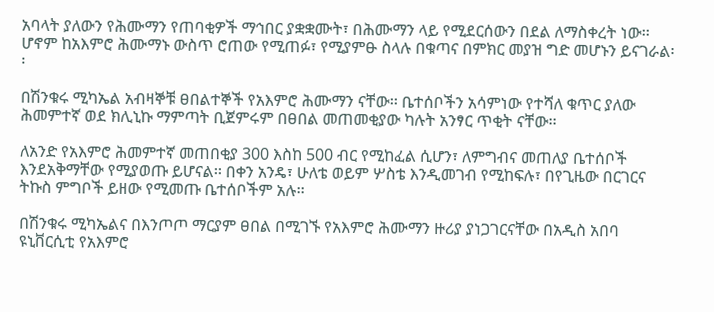አባላት ያለውን የሕሙማን የጠባቂዎች ማኅበር ያቋቋሙት፣ በሕሙማን ላይ የሚደርሰውን በደል ለማስቀረት ነው፡፡ ሆኖም ከአእምሮ ሕሙማኑ ውስጥ ሮጠው የሚጠፉ፣ የሚያምፁ ስላሉ በቁጣና በምክር መያዝ ግድ መሆኑን ይናገራል፡፡

በሽንቁሩ ሚካኤል አብዛኞቹ ፀበልተኞች የአእምሮ ሕሙማን ናቸው፡፡ ቤተሰቦችን አሳምነው የተሻለ ቁጥር ያለው ሕመምተኛ ወደ ክሊኒኩ ማምጣት ቢጀምሩም በፀበል መጠመቂያው ካሉት አንፃር ጥቂት ናቸው፡፡

ለአንድ የአእምሮ ሕመምተኛ መጠበቂያ 300 እስከ 500 ብር የሚከፈል ሲሆን፣ ለምግብና መጠለያ ቤተሰቦች እንደአቅማቸው የሚያወጡ ይሆናል፡፡ በቀን አንዴ፣ ሁለቴ ወይም ሦስቴ እንዲመገብ የሚከፍሉ፣ በየጊዜው በርገርና ትኩስ ምግቦች ይዘው የሚመጡ ቤተሰቦችም አሉ፡፡

በሽንቁሩ ሚካኤልና በእንጦጦ ማርያም ፀበል በሚገኙ የአእምሮ ሕሙማን ዙሪያ ያነጋገርናቸው በአዲስ አበባ ዩኒቨርሲቲ የአእምሮ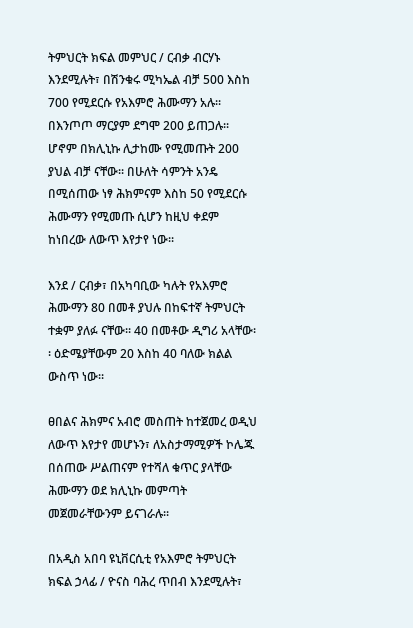ትምህርት ክፍል መምህር / ርብቃ ብርሃኑ እንደሚሉት፣ በሽንቁሩ ሚካኤል ብቻ 500 እስከ 700 የሚደርሱ የአእምሮ ሕሙማን አሉ፡፡ በእንጦጦ ማርያም ደግሞ 200 ይጠጋሉ፡፡ ሆኖም በክሊኒኩ ሊታከሙ የሚመጡት 200 ያህል ብቻ ናቸው፡፡ በሁለት ሳምንት አንዴ በሚሰጠው ነፃ ሕክምናም እስከ 50 የሚደርሱ ሕሙማን የሚመጡ ሲሆን ከዚህ ቀደም ከነበረው ለውጥ እየታየ ነው፡፡

እንደ / ርብቃ፣ በአካባቢው ካሉት የአእምሮ ሕሙማን 80 በመቶ ያህሉ በከፍተኛ ትምህርት ተቋም ያለፉ ናቸው፡፡ 40 በመቶው ዲግሪ አላቸው፡፡ ዕድሜያቸውም 20 እስከ 40 ባለው ክልል ውስጥ ነው፡፡

ፀበልና ሕክምና አብሮ መስጠት ከተጀመረ ወዲህ ለውጥ እየታየ መሆኑን፣ ለአስታማሚዎች ኮሌጁ በሰጠው ሥልጠናም የተሻለ ቁጥር ያላቸው ሕሙማን ወደ ክሊኒኩ መምጣት መጀመራቸውንም ይናገራሉ፡፡

በአዲስ አበባ ዩኒቨርሲቲ የአእምሮ ትምህርት ክፍል ኃላፊ / ዮናስ ባሕረ ጥበብ እንደሚሉት፣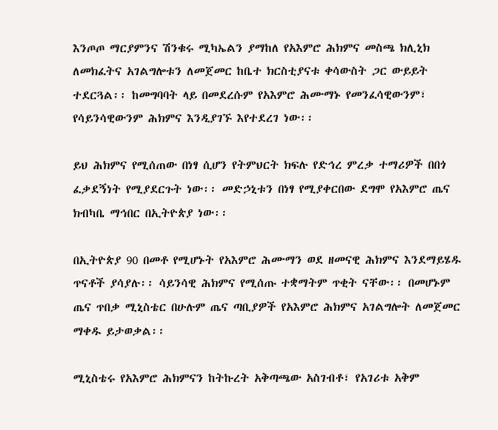እንጦጦ ማርያምንና ሽንቁሩ ሚካኤልን ያማከለ የአእምሮ ሕክምና መስጫ ክሊኒክ ለመክፈትና አገልግሎቱን ለመጀመር ከቤተ ክርስቲያናቱ ቀሳውስት ጋር ውይይት ተደርጓል፡፡ ከመግባባት ላይ በመደረሱም የአእምሮ ሕሙማኑ የመንፈሳዊውንም፣ የሳይንሳዊውንም ሕክምና እንዲያገኙ እየተደረገ ነው፡፡

ይህ ሕክምና የሚሰጠው በነፃ ሲሆን የትምህርት ክፍሉ የድኅረ ምረቃ ተማሪዎች በበጎ ፈቃደኝነት የሚያደርጉት ነው፡፡ መድኃኒቱን በነፃ የሚያቀርበው ደግሞ የአእምሮ ጤና ክብካቤ ማኅበር በኢትዮጵያ ነው፡፡

በኢትዮጵያ 90 በመቶ የሚሆኑት የአእምሮ ሕሙማን ወደ ዘመናዊ ሕክምና እንደማይሄዱ ጥናቶች ያሳያሉ፡፡ ሳይንሳዊ ሕክምና የሚሰጡ ተቋማትም ጥቂት ናቸው፡፡ በመሆኑም ጤና ጥበቃ ሚኒስቴር በሁሉም ጤና ጣቢያዎች የአእምሮ ሕክምና አገልግሎት ለመጀመር ማቀዱ ይታወቃል፡፡

ሚኒስቴሩ የአእምሮ ሕክምናን ከትኩረት አቅጣጫው አስገብቶ፣ የአገሪቱ አቅም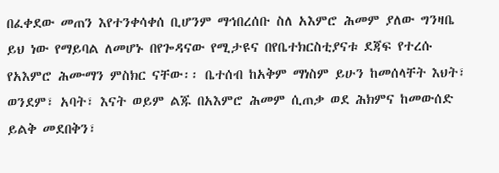በፈቀደው መጠን እየተንቀሳቀሰ ቢሆንም ማኅበረሰቡ ስለ አእምሮ ሕመም ያለው ግንዛቤ  ይህ ነው የማይባል ለመሆኑ በየጐዳናው የሚታዩና በየቤተክርስቲያናቱ ደጃፍ የተረሱ የአእምሮ ሕሙማን ምስክር ናቸው፡፡ ቤተሰብ ከአቅም ማነስም ይሁን ከመሰላቸት እህት፣ ወንደም፣ አባት፣ እናት ወይም ልጁ በአእምሮ ሕመም ሲጠቃ ወደ ሕክምና ከመውሰድ ይልቅ መደበቅን፣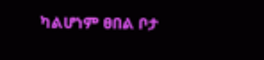ካልሆነም ፀበል ቦታ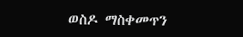ወስዶ ማስቀመጥን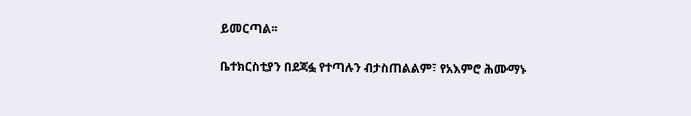ይመርጣል፡፡

ቤተክርስቲያን በደጃፏ የተጣሉን ብታስጠልልም፣ የአእምሮ ሕሙማኑ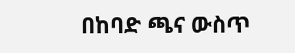በከባድ ጫና ውስጥ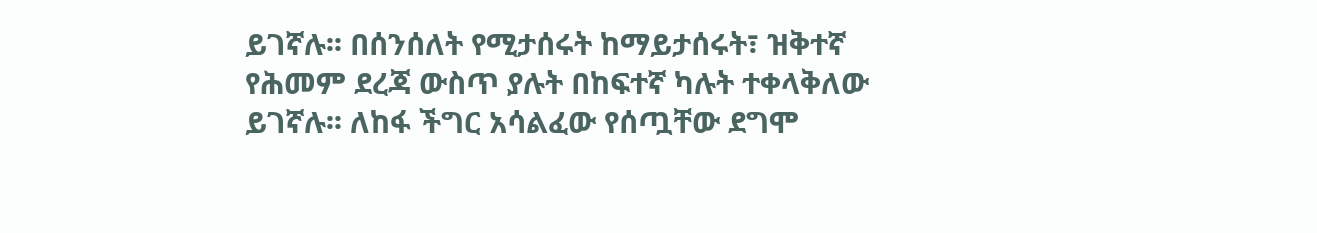ይገኛሉ፡፡ በሰንሰለት የሚታሰሩት ከማይታሰሩት፣ ዝቅተኛ የሕመም ደረጃ ውስጥ ያሉት በከፍተኛ ካሉት ተቀላቅለው ይገኛሉ፡፡ ለከፋ ችግር አሳልፈው የሰጧቸው ደግሞ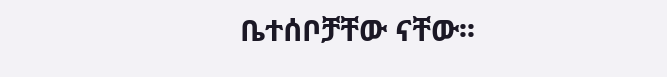ቤተሰቦቻቸው ናቸው፡፡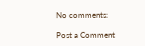No comments:

Post a Comment